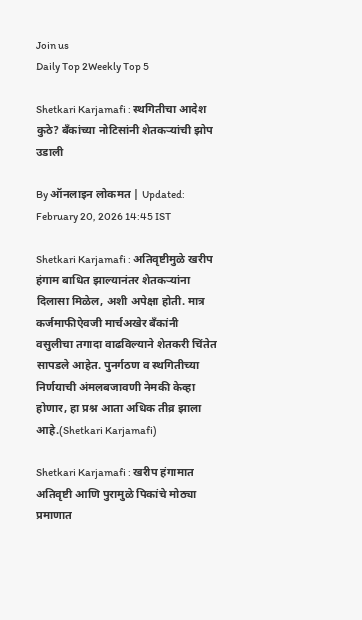Join us
Daily Top 2Weekly Top 5

Shetkari Karjamafi : स्थगितीचा आदेश कुठे? बँकांच्या नोटिसांनी शेतकऱ्यांची झोप उडाली

By ऑनलाइन लोकमत | Updated: February 20, 2026 14:45 IST

Shetkari Karjamafi : अतिवृष्टीमुळे खरीप हंगाम बाधित झाल्यानंतर शेतकऱ्यांना दिलासा मिळेल, अशी अपेक्षा होती. मात्र कर्जमाफीऐवजी मार्चअखेर बँकांनी वसुलीचा तगादा वाढविल्याने शेतकरी चिंतेत सापडले आहेत. पुनर्गठण व स्थगितीच्या निर्णयाची अंमलबजावणी नेमकी केव्हा होणार, हा प्रश्न आता अधिक तीव्र झाला आहे.(Shetkari Karjamafi)

Shetkari Karjamafi : खरीप हंगामात अतिवृष्टी आणि पुरामुळे पिकांचे मोठ्या प्रमाणात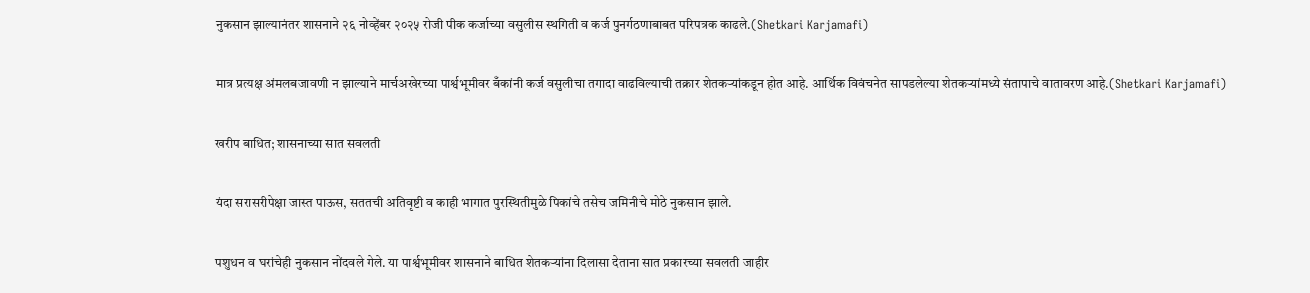नुकसान झाल्यानंतर शासनाने २६ नोव्हेंबर २०२५ रोजी पीक कर्जाच्या वसुलीस स्थगिती व कर्ज पुनर्गठणाबाबत परिपत्रक काढले.(Shetkari Karjamafi)

मात्र प्रत्यक्ष अंमलबजावणी न झाल्याने मार्चअखेरच्या पार्श्वभूमीवर बँकांनी कर्ज वसुलीचा तगादा वाढविल्याची तक्रार शेतकऱ्यांकडून होत आहे. आर्थिक विवंचनेत सापडलेल्या शेतकऱ्यांमध्ये संतापाचे वातावरण आहे.(Shetkari Karjamafi)

खरीप बाधित; शासनाच्या सात सवलती

यंदा सरासरीपेक्षा जास्त पाऊस, सततची अतिवृष्टी व काही भागात पुरस्थितीमुळे पिकांचे तसेच जमिनीचे मोठे नुकसान झाले.

पशुधन व घरांचेही नुकसान नोंदवले गेले. या पार्श्वभूमीवर शासनाने बाधित शेतकऱ्यांना दिलासा देताना सात प्रकारच्या सवलती जाहीर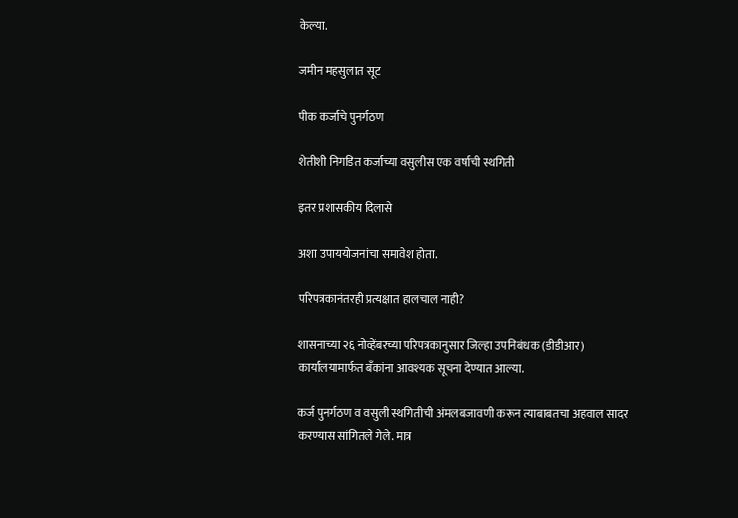केल्या.

जमीन महसुलात सूट

पीक कर्जाचे पुनर्गठण

शेतीशी निगडित कर्जाच्या वसुलीस एक वर्षाची स्थगिती

इतर प्रशासकीय दिलासे

अशा उपाययोजनांचा समावेश होता.

परिपत्रकानंतरही प्रत्यक्षात हालचाल नाही?

शासनाच्या २६ नोव्हेंबरच्या परिपत्रकानुसार जिल्हा उपनिबंधक (डीडीआर) कार्यालयामार्फत बँकांना आवश्यक सूचना देण्यात आल्या.

कर्ज पुनर्गठण व वसुली स्थगितीची अंमलबजावणी करून त्याबाबतचा अहवाल सादर करण्यास सांगितले गेले. मात्र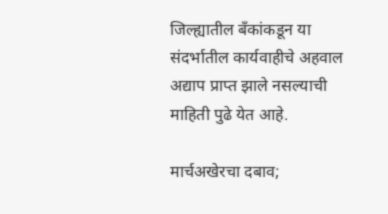जिल्ह्यातील बँकांकडून या संदर्भातील कार्यवाहीचे अहवाल अद्याप प्राप्त झाले नसल्याची माहिती पुढे येत आहे.

मार्चअखेरचा दबाव;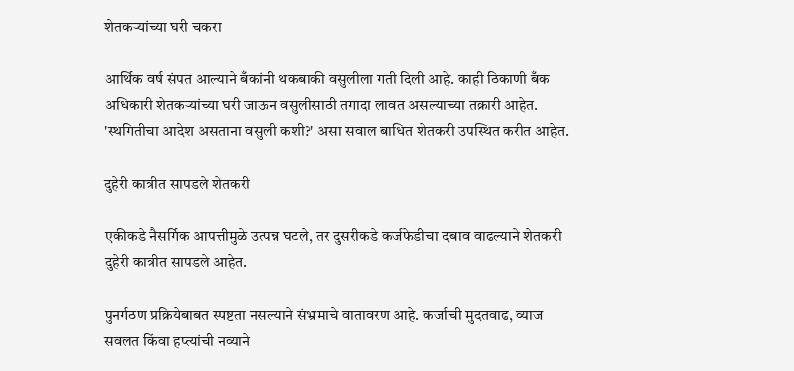शेतकऱ्यांच्या घरी चकरा

आर्थिक वर्ष संपत आल्याने बँकांनी थकबाकी वसुलीला गती दिली आहे. काही ठिकाणी बँक अधिकारी शेतकऱ्यांच्या घरी जाऊन वसुलीसाठी तगादा लावत असल्याच्या तक्रारी आहेत. 'स्थगितीचा आदेश असताना वसुली कशी?' असा सवाल बाधित शेतकरी उपस्थित करीत आहेत.

दुहेरी कात्रीत सापडले शेतकरी

एकीकडे नैसर्गिक आपत्तीमुळे उत्पन्न घटले, तर दुसरीकडे कर्जफेडीचा दबाव वाढल्याने शेतकरी दुहेरी कात्रीत सापडले आहेत.

पुनर्गठण प्रक्रियेबाबत स्पष्टता नसल्याने संभ्रमाचे वातावरण आहे. कर्जाची मुदतवाढ, व्याज सवलत किंवा हप्त्यांची नव्याने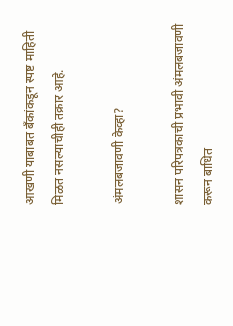आखणी याबाबत बँकांकडून स्पष्ट माहिती मिळत नसल्याचीही तक्रार आहे.

अंमलबजावणी केव्हा?

शासन परिपत्रकाची प्रभावी अंमलबजावणी करून बाधित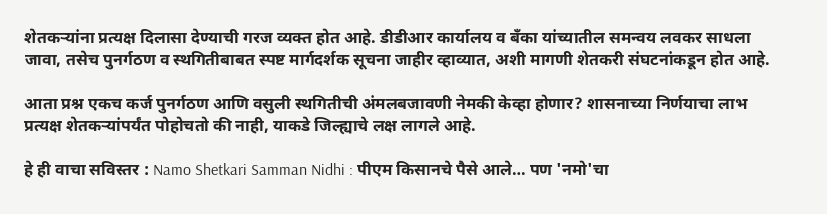शेतकऱ्यांना प्रत्यक्ष दिलासा देण्याची गरज व्यक्त होत आहे. डीडीआर कार्यालय व बँका यांच्यातील समन्वय लवकर साधला जावा, तसेच पुनर्गठण व स्थगितीबाबत स्पष्ट मार्गदर्शक सूचना जाहीर व्हाव्यात, अशी मागणी शेतकरी संघटनांकडून होत आहे.

आता प्रश्न एकच कर्ज पुनर्गठण आणि वसुली स्थगितीची अंमलबजावणी नेमकी केव्हा होणार? शासनाच्या निर्णयाचा लाभ प्रत्यक्ष शेतकऱ्यांपर्यंत पोहोचतो की नाही, याकडे जिल्ह्याचे लक्ष लागले आहे.

हे ही वाचा सविस्तर : Namo Shetkari Samman Nidhi : पीएम किसानचे पैसे आले… पण 'नमो'चा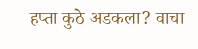हप्ता कुठे अडकला? वाचा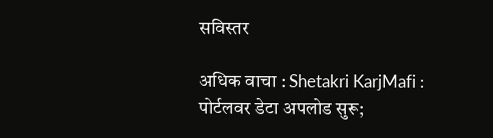सविस्तर

अधिक वाचा : Shetakri KarjMafi : पोर्टलवर डेटा अपलोड सुरू;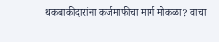थकबाकीदारांना कर्जमाफीचा मार्ग मोकळा? वाचा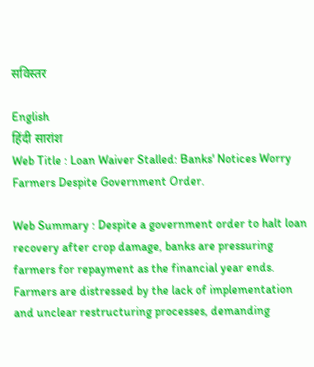सविस्तर

English
हिंदी सारांश
Web Title : Loan Waiver Stalled: Banks' Notices Worry Farmers Despite Government Order.

Web Summary : Despite a government order to halt loan recovery after crop damage, banks are pressuring farmers for repayment as the financial year ends. Farmers are distressed by the lack of implementation and unclear restructuring processes, demanding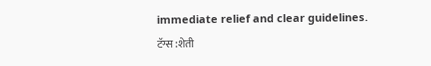immediate relief and clear guidelines.
टॅग्स :शेती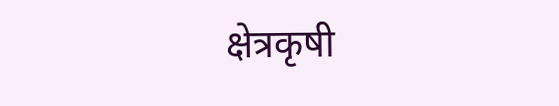क्षेत्रकृषी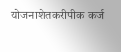योजनाशेतकरीपीक कर्ज